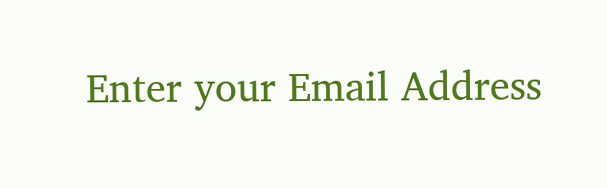Enter your Email Address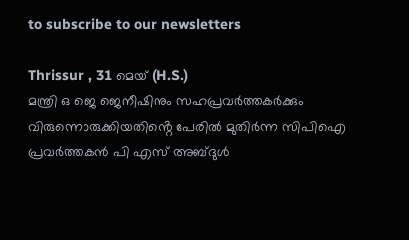to subscribe to our newsletters

Thrissur , 31 മെയ് (H.S.)
മന്ത്രി ഒ ജെ ജെനീഷിനും സഹപ്രവർത്തകർക്കും വിരുന്നൊരുക്കിയതിൻ്റെ പേരിൽ മുതിർന്ന സിപിഐ പ്രവർത്തകൻ പി എസ് അബ്ദുൾ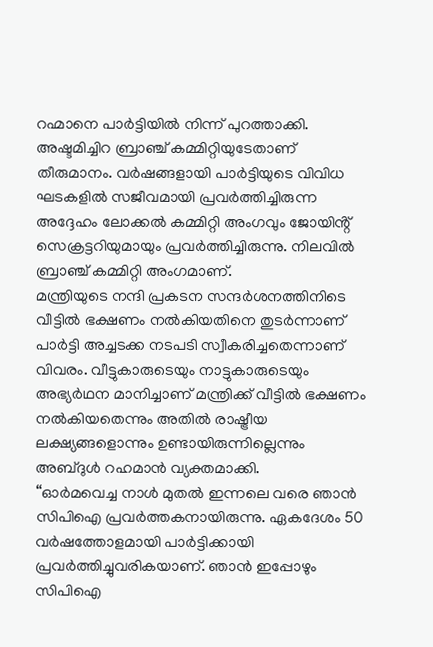റഹ്മാനെ പാർട്ടിയിൽ നിന്ന് പുറത്താക്കി. അഷ്ടമിച്ചിറ ബ്രാഞ്ച് കമ്മിറ്റിയുടേതാണ് തീരുമാനം. വർഷങ്ങളായി പാർട്ടിയുടെ വിവിധ ഘടകളിൽ സജീവമായി പ്രവർത്തിച്ചിരുന്ന അദ്ദേഹം ലോക്കൽ കമ്മിറ്റി അംഗവും ജോയിൻ്റ് സെക്രട്ടറിയുമായും പ്രവർത്തിച്ചിരുന്നു. നിലവിൽ ബ്രാഞ്ച് കമ്മിറ്റി അംഗമാണ്.
മന്ത്രിയുടെ നന്ദി പ്രകടന സന്ദർശനത്തിനിടെ വീട്ടിൽ ഭക്ഷണം നൽകിയതിനെ തുടർന്നാണ് പാർട്ടി അച്ചടക്ക നടപടി സ്വീകരിച്ചതെന്നാണ് വിവരം. വീട്ടുകാരുടെയും നാട്ടുകാരുടെയും അഭ്യർഥന മാനിച്ചാണ് മന്ത്രിക്ക് വീട്ടിൽ ഭക്ഷണം നൽകിയതെന്നും അതിൽ രാഷ്ട്രീയ ലക്ഷ്യങ്ങളൊന്നും ഉണ്ടായിരുന്നില്ലെന്നും അബ്ദുൾ റഹമാൻ വ്യക്തമാക്കി.
“ഓർമവെച്ച നാൾ മുതൽ ഇന്നലെ വരെ ഞാൻ സിപിഐ പ്രവർത്തകനായിരുന്നു. ഏകദേശം 50 വർഷത്തോളമായി പാർട്ടിക്കായി പ്രവർത്തിച്ചുവരികയാണ്. ഞാൻ ഇപ്പോഴും സിപിഐ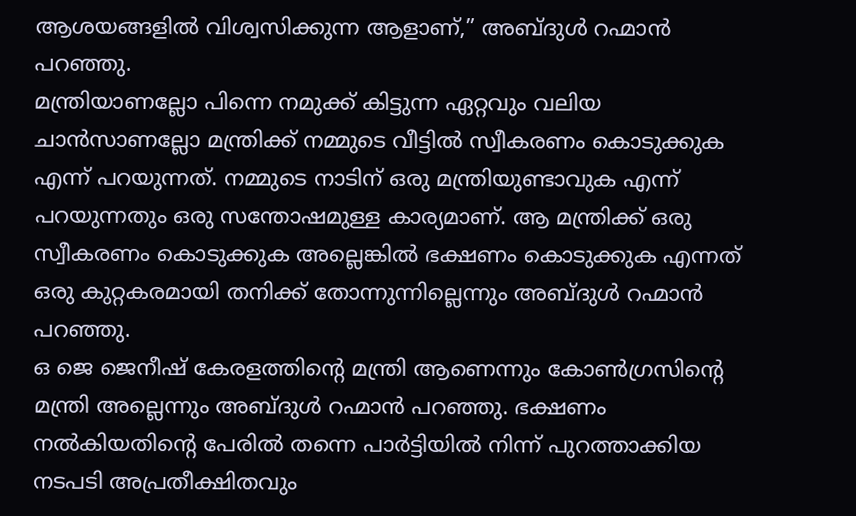ആശയങ്ങളിൽ വിശ്വസിക്കുന്ന ആളാണ്,” അബ്ദുൾ റഹ്മാൻ പറഞ്ഞു.
മന്ത്രിയാണല്ലോ പിന്നെ നമുക്ക് കിട്ടുന്ന ഏറ്റവും വലിയ ചാൻസാണല്ലോ മന്ത്രിക്ക് നമ്മുടെ വീട്ടിൽ സ്വീകരണം കൊടുക്കുക എന്ന് പറയുന്നത്. നമ്മുടെ നാടിന് ഒരു മന്ത്രിയുണ്ടാവുക എന്ന് പറയുന്നതും ഒരു സന്തോഷമുള്ള കാര്യമാണ്. ആ മന്ത്രിക്ക് ഒരു സ്വീകരണം കൊടുക്കുക അല്ലെങ്കിൽ ഭക്ഷണം കൊടുക്കുക എന്നത് ഒരു കുറ്റകരമായി തനിക്ക് തോന്നുന്നില്ലെന്നും അബ്ദുൾ റഹ്മാൻ പറഞ്ഞു.
ഒ ജെ ജെനീഷ് കേരളത്തിൻ്റെ മന്ത്രി ആണെന്നും കോൺഗ്രസിൻ്റെ മന്ത്രി അല്ലെന്നും അബ്ദുൾ റഹ്മാൻ പറഞ്ഞു. ഭക്ഷണം നൽകിയതിൻ്റെ പേരിൽ തന്നെ പാർട്ടിയിൽ നിന്ന് പുറത്താക്കിയ നടപടി അപ്രതീക്ഷിതവും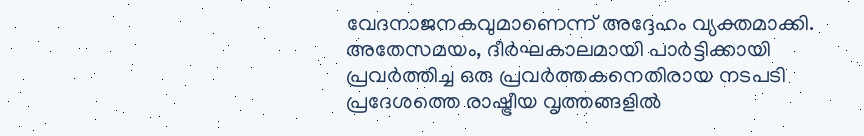വേദനാജനകവുമാണെന്ന് അദ്ദേഹം വ്യക്തമാക്കി. അതേസമയം, ദീർഘകാലമായി പാർട്ടിക്കായി പ്രവർത്തിച്ച ഒരു പ്രവർത്തകനെതിരായ നടപടി പ്രദേശത്തെ രാഷ്ട്രീയ വൃത്തങ്ങളിൽ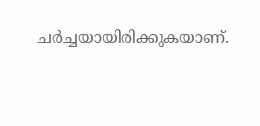ചർച്ചയായിരിക്കുകയാണ്.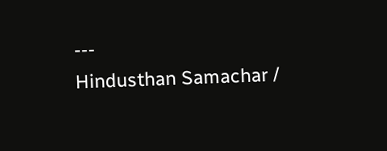---
Hindusthan Samachar /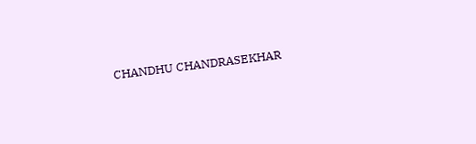CHANDHU CHANDRASEKHAR